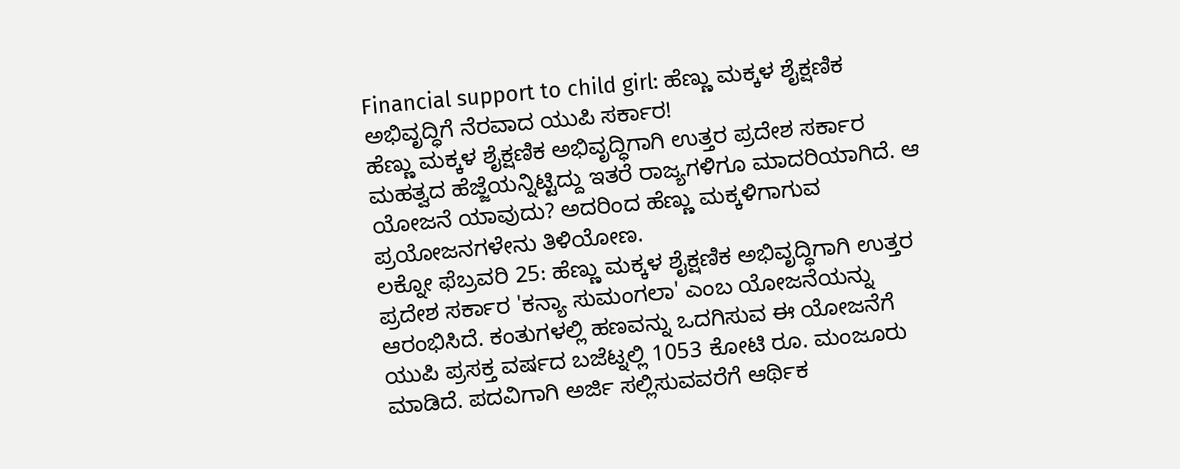Financial support to child girl: ಹೆಣ್ಣು ಮಕ್ಕಳ ಶೈಕ್ಷಣಿಕ ಅಭಿವೃದ್ಧಿಗೆ ನೆರವಾದ ಯುಪಿ ಸರ್ಕಾರ!
ಹೆಣ್ಣು ಮಕ್ಕಳ ಶೈಕ್ಷಣಿಕ ಅಭಿವೃದ್ಧಿಗಾಗಿ ಉತ್ತರ ಪ್ರದೇಶ ಸರ್ಕಾರ ಮಹತ್ವದ ಹೆಜ್ಜೆಯನ್ನಿಟ್ಟಿದ್ದು ಇತರೆ ರಾಜ್ಯಗಳಿಗೂ ಮಾದರಿಯಾಗಿದೆ. ಆ ಯೋಜನೆ ಯಾವುದು? ಅದರಿಂದ ಹೆಣ್ಣು ಮಕ್ಕಳಿಗಾಗುವ ಪ್ರಯೋಜನಗಳೇನು ತಿಳಿಯೋಣ.
ಲಕ್ನೋ ಫೆಬ್ರವರಿ 25: ಹೆಣ್ಣು ಮಕ್ಕಳ ಶೈಕ್ಷಣಿಕ ಅಭಿವೃದ್ಧಿಗಾಗಿ ಉತ್ತರ ಪ್ರದೇಶ ಸರ್ಕಾರ 'ಕನ್ಯಾ ಸುಮಂಗಲಾ' ಎಂಬ ಯೋಜನೆಯನ್ನು ಆರಂಭಿಸಿದೆ. ಕಂತುಗಳಲ್ಲಿ ಹಣವನ್ನು ಒದಗಿಸುವ ಈ ಯೋಜನೆಗೆ ಯುಪಿ ಪ್ರಸಕ್ತ ವರ್ಷದ ಬಜೆಟ್ನಲ್ಲಿ 1053 ಕೋಟಿ ರೂ. ಮಂಜೂರು ಮಾಡಿದೆ. ಪದವಿಗಾಗಿ ಅರ್ಜಿ ಸಲ್ಲಿಸುವವರೆಗೆ ಆರ್ಥಿಕ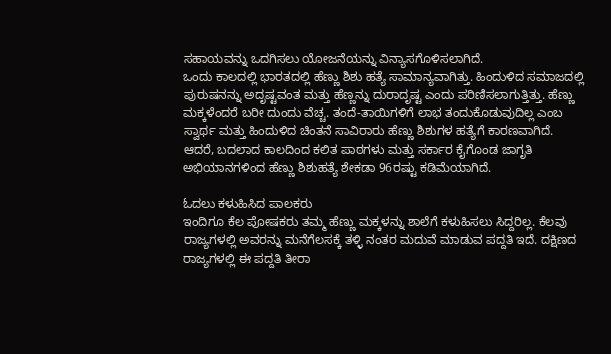ಸಹಾಯವನ್ನು ಒದಗಿಸಲು ಯೋಜನೆಯನ್ನು ವಿನ್ಯಾಸಗೊಳಿಸಲಾಗಿದೆ.
ಒಂದು ಕಾಲದಲ್ಲಿ ಭಾರತದಲ್ಲಿ ಹೆಣ್ಣು ಶಿಶು ಹತ್ಯೆ ಸಾಮಾನ್ಯವಾಗಿತ್ತು. ಹಿಂದುಳಿದ ಸಮಾಜದಲ್ಲಿ ಪುರುಷನನ್ನು ಅದೃಷ್ಟವಂತ ಮತ್ತು ಹೆಣ್ಣನ್ನು ದುರಾದೃಷ್ಟ ಎಂದು ಪರಿಣಿಸಲಾಗುತ್ತಿತ್ತು. ಹೆಣ್ಣು ಮಕ್ಕಳೆಂದರೆ ಬರೀ ದುಂದು ವೆಚ್ಚ. ತಂದೆ-ತಾಯಿಗಳಿಗೆ ಲಾಭ ತಂದುಕೊಡುವುದಿಲ್ಲ ಎಂಬ ಸ್ವಾರ್ಥ ಮತ್ತು ಹಿಂದುಳಿದ ಚಿಂತನೆ ಸಾವಿರಾರು ಹೆಣ್ಣು ಶಿಶುಗಳ ಹತ್ಯೆಗೆ ಕಾರಣವಾಗಿದೆ. ಆದರೆ, ಬದಲಾದ ಕಾಲದಿಂದ ಕಲಿತ ಪಾಠಗಳು ಮತ್ತು ಸರ್ಕಾರ ಕೈಗೊಂಡ ಜಾಗೃತಿ ಅಭಿಯಾನಗಳಿಂದ ಹೆಣ್ಣು ಶಿಶುಹತ್ಯೆ ಶೇಕಡಾ 96ರಷ್ಟು ಕಡಿಮೆಯಾಗಿದೆ.

ಓದಲು ಕಳುಹಿಸಿದ ಪಾಲಕರು
ಇಂದಿಗೂ ಕೆಲ ಪೋಷಕರು ತಮ್ಮ ಹೆಣ್ಣು ಮಕ್ಕಳನ್ನು ಶಾಲೆಗೆ ಕಳುಹಿಸಲು ಸಿದ್ದರಿಲ್ಲ. ಕೆಲವು ರಾಜ್ಯಗಳಲ್ಲಿ ಅವರನ್ನು ಮನೆಗೆಲಸಕ್ಕೆ ತಳ್ಳಿ ನಂತರ ಮದುವೆ ಮಾಡುವ ಪದ್ದತಿ ಇದೆ. ದಕ್ಷಿಣದ ರಾಜ್ಯಗಳಲ್ಲಿ ಈ ಪದ್ದತಿ ತೀರಾ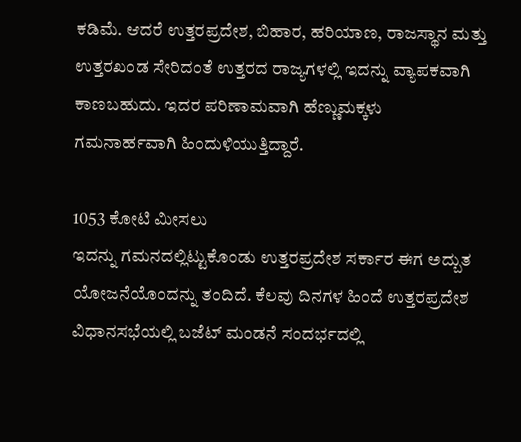ಕಡಿಮೆ. ಆದರೆ ಉತ್ತರಪ್ರದೇಶ, ಬಿಹಾರ, ಹರಿಯಾಣ, ರಾಜಸ್ಥಾನ ಮತ್ತು ಉತ್ತರಖಂಡ ಸೇರಿದಂತೆ ಉತ್ತರದ ರಾಜ್ಯಗಳಲ್ಲಿ ಇದನ್ನು ವ್ಯಾಪಕವಾಗಿ ಕಾಣಬಹುದು. ಇದರ ಪರಿಣಾಮವಾಗಿ ಹೆಣ್ಣುಮಕ್ಕಳು ಗಮನಾರ್ಹವಾಗಿ ಹಿಂದುಳಿಯುತ್ತಿದ್ದಾರೆ.

1053 ಕೋಟಿ ಮೀಸಲು
ಇದನ್ನು ಗಮನದಲ್ಲಿಟ್ಟುಕೊಂಡು ಉತ್ತರಪ್ರದೇಶ ಸರ್ಕಾರ ಈಗ ಅದ್ಬುತ ಯೋಜನೆಯೊಂದನ್ನು ತಂದಿದೆ. ಕೆಲವು ದಿನಗಳ ಹಿಂದೆ ಉತ್ತರಪ್ರದೇಶ ವಿಧಾನಸಭೆಯಲ್ಲಿ ಬಜೆಟ್ ಮಂಡನೆ ಸಂದರ್ಭದಲ್ಲಿ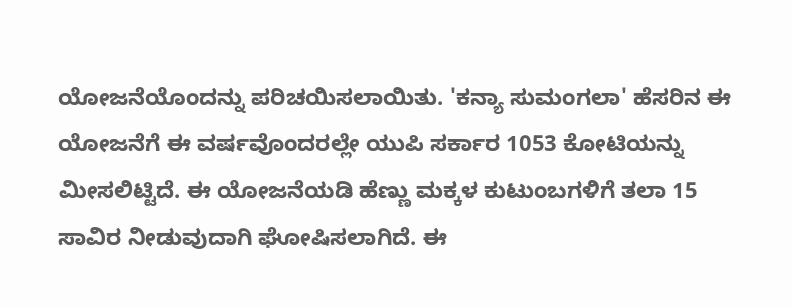ಯೋಜನೆಯೊಂದನ್ನು ಪರಿಚಯಿಸಲಾಯಿತು. 'ಕನ್ಯಾ ಸುಮಂಗಲಾ' ಹೆಸರಿನ ಈ ಯೋಜನೆಗೆ ಈ ವರ್ಷವೊಂದರಲ್ಲೇ ಯುಪಿ ಸರ್ಕಾರ 1053 ಕೋಟಿಯನ್ನು ಮೀಸಲಿಟ್ಟಿದೆ. ಈ ಯೋಜನೆಯಡಿ ಹೆಣ್ಣು ಮಕ್ಕಳ ಕುಟುಂಬಗಳಿಗೆ ತಲಾ 15 ಸಾವಿರ ನೀಡುವುದಾಗಿ ಘೋಷಿಸಲಾಗಿದೆ. ಈ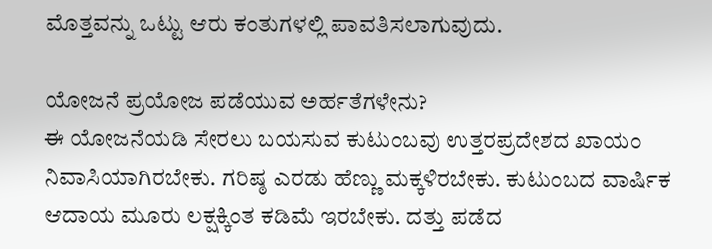ಮೊತ್ತವನ್ನು ಒಟ್ಟು ಆರು ಕಂತುಗಳಲ್ಲಿ ಪಾವತಿಸಲಾಗುವುದು.

ಯೋಜನೆ ಪ್ರಯೋಜ ಪಡೆಯುವ ಅರ್ಹತೆಗಳೇನು?
ಈ ಯೋಜನೆಯಡಿ ಸೇರಲು ಬಯಸುವ ಕುಟುಂಬವು ಉತ್ತರಪ್ರದೇಶದ ಖಾಯಂ ನಿವಾಸಿಯಾಗಿರಬೇಕು. ಗರಿಷ್ಠ ಎರಡು ಹೆಣ್ಣು ಮಕ್ಕಳಿರಬೇಕು. ಕುಟುಂಬದ ವಾರ್ಷಿಕ ಆದಾಯ ಮೂರು ಲಕ್ಷಕ್ಕಿಂತ ಕಡಿಮೆ ಇರಬೇಕು. ದತ್ತು ಪಡೆದ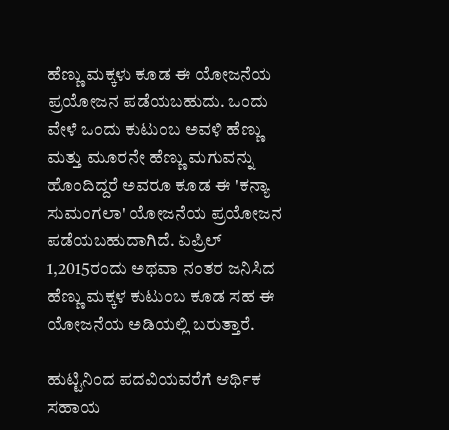ಹೆಣ್ಣು ಮಕ್ಕಳು ಕೂಡ ಈ ಯೋಜನೆಯ ಪ್ರಯೋಜನ ಪಡೆಯಬಹುದು. ಒಂದು ವೇಳೆ ಒಂದು ಕುಟುಂಬ ಅವಳಿ ಹೆಣ್ಣು ಮತ್ತು ಮೂರನೇ ಹೆಣ್ಣು ಮಗುವನ್ನು ಹೊಂದಿದ್ದರೆ ಅವರೂ ಕೂಡ ಈ 'ಕನ್ಯಾ ಸುಮಂಗಲಾ' ಯೋಜನೆಯ ಪ್ರಯೋಜನ ಪಡೆಯಬಹುದಾಗಿದೆ. ಏಪ್ರಿಲ್ 1,2015ರಂದು ಅಥವಾ ನಂತರ ಜನಿಸಿದ ಹೆಣ್ಣು ಮಕ್ಕಳ ಕುಟುಂಬ ಕೂಡ ಸಹ ಈ ಯೋಜನೆಯ ಅಡಿಯಲ್ಲಿ ಬರುತ್ತಾರೆ.

ಹುಟ್ಟಿನಿಂದ ಪದವಿಯವರೆಗೆ ಆರ್ಥಿಕ ಸಹಾಯ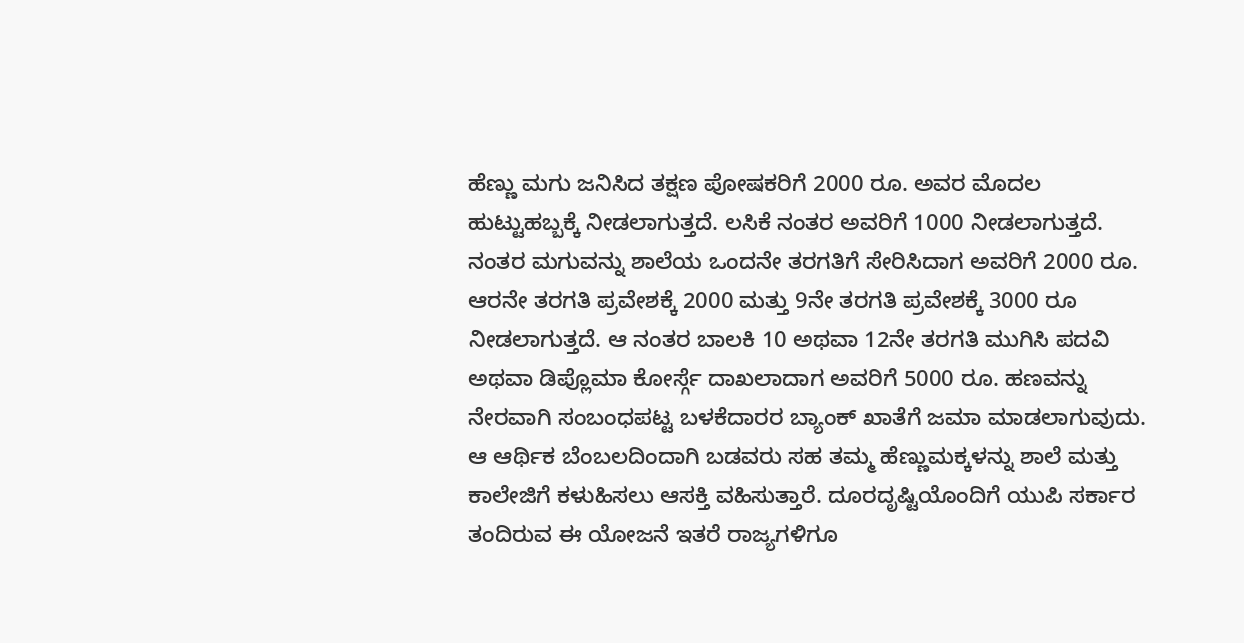ಹೆಣ್ಣು ಮಗು ಜನಿಸಿದ ತಕ್ಷಣ ಪೋಷಕರಿಗೆ 2000 ರೂ. ಅವರ ಮೊದಲ ಹುಟ್ಟುಹಬ್ಬಕ್ಕೆ ನೀಡಲಾಗುತ್ತದೆ. ಲಸಿಕೆ ನಂತರ ಅವರಿಗೆ 1000 ನೀಡಲಾಗುತ್ತದೆ. ನಂತರ ಮಗುವನ್ನು ಶಾಲೆಯ ಒಂದನೇ ತರಗತಿಗೆ ಸೇರಿಸಿದಾಗ ಅವರಿಗೆ 2000 ರೂ. ಆರನೇ ತರಗತಿ ಪ್ರವೇಶಕ್ಕೆ 2000 ಮತ್ತು 9ನೇ ತರಗತಿ ಪ್ರವೇಶಕ್ಕೆ 3000 ರೂ ನೀಡಲಾಗುತ್ತದೆ. ಆ ನಂತರ ಬಾಲಕಿ 10 ಅಥವಾ 12ನೇ ತರಗತಿ ಮುಗಿಸಿ ಪದವಿ ಅಥವಾ ಡಿಪ್ಲೊಮಾ ಕೋರ್ಸ್ಗೆ ದಾಖಲಾದಾಗ ಅವರಿಗೆ 5000 ರೂ. ಹಣವನ್ನು ನೇರವಾಗಿ ಸಂಬಂಧಪಟ್ಟ ಬಳಕೆದಾರರ ಬ್ಯಾಂಕ್ ಖಾತೆಗೆ ಜಮಾ ಮಾಡಲಾಗುವುದು. ಆ ಆರ್ಥಿಕ ಬೆಂಬಲದಿಂದಾಗಿ ಬಡವರು ಸಹ ತಮ್ಮ ಹೆಣ್ಣುಮಕ್ಕಳನ್ನು ಶಾಲೆ ಮತ್ತು ಕಾಲೇಜಿಗೆ ಕಳುಹಿಸಲು ಆಸಕ್ತಿ ವಹಿಸುತ್ತಾರೆ. ದೂರದೃಷ್ಟಿಯೊಂದಿಗೆ ಯುಪಿ ಸರ್ಕಾರ ತಂದಿರುವ ಈ ಯೋಜನೆ ಇತರೆ ರಾಜ್ಯಗಳಿಗೂ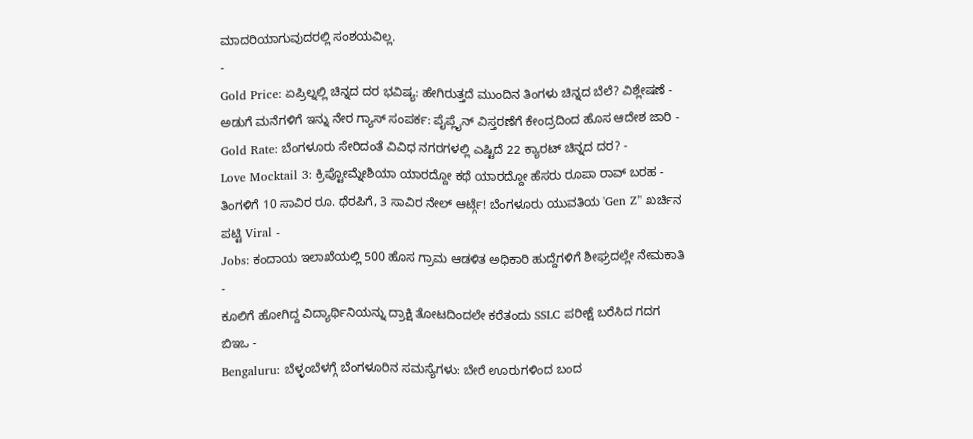ಮಾದರಿಯಾಗುವುದರಲ್ಲಿ ಸಂಶಯವಿಲ್ಲ.
-
Gold Price: ಏಪ್ರಿಲ್ನಲ್ಲಿ ಚಿನ್ನದ ದರ ಭವಿಷ್ಯ: ಹೇಗಿರುತ್ತದೆ ಮುಂದಿನ ತಿಂಗಳು ಚಿನ್ನದ ಬೆಲೆ? ವಿಶ್ಲೇಷಣೆ -
ಅಡುಗೆ ಮನೆಗಳಿಗೆ ಇನ್ನು ನೇರ ಗ್ಯಾಸ್ ಸಂಪರ್ಕ: ಪೈಪ್ಲೈನ್ ವಿಸ್ತರಣೆಗೆ ಕೇಂದ್ರದಿಂದ ಹೊಸ ಆದೇಶ ಜಾರಿ -
Gold Rate: ಬೆಂಗಳೂರು ಸೇರಿದಂತೆ ವಿವಿಧ ನಗರಗಳಲ್ಲಿ ಎಷ್ಟಿದೆ 22 ಕ್ಯಾರಟ್ ಚಿನ್ನದ ದರ? -
Love Mocktail 3: ಕ್ರಿಪ್ಟೋಮ್ನೇಶಿಯಾ ಯಾರದ್ದೋ ಕಥೆ ಯಾರದ್ದೋ ಹೆಸರು ರೂಪಾ ರಾವ್ ಬರಹ -
ತಿಂಗಳಿಗೆ 10 ಸಾವಿರ ರೂ. ಥೆರಪಿಗೆ, 3 ಸಾವಿರ ನೇಲ್ ಆರ್ಟ್ಗೆ! ಬೆಂಗಳೂರು ಯುವತಿಯ 'Gen Z’' ಖರ್ಚಿನ ಪಟ್ಟಿ Viral -
Jobs: ಕಂದಾಯ ಇಲಾಖೆಯಲ್ಲಿ 500 ಹೊಸ ಗ್ರಾಮ ಆಡಳಿತ ಅಧಿಕಾರಿ ಹುದ್ದೆಗಳಿಗೆ ಶೀಘ್ರದಲ್ಲೇ ನೇಮಕಾತಿ -
ಕೂಲಿಗೆ ಹೋಗಿದ್ದ ವಿದ್ಯಾರ್ಥಿನಿಯನ್ನು ದ್ರಾಕ್ಷಿ ತೋಟದಿಂದಲೇ ಕರೆತಂದು SSLC ಪರೀಕ್ಷೆ ಬರೆಸಿದ ಗದಗ ಬಿಇಒ -
Bengaluru: ಬೆಳ್ಳಂಬೆಳಗ್ಗೆ ಬೆಂಗಳೂರಿನ ಸಮಸ್ಯೆಗಳು: ಬೇರೆ ಊರುಗಳಿಂದ ಬಂದ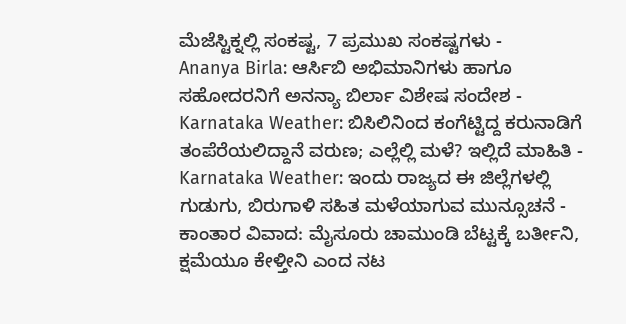ಮೆಜೆಸ್ಟಿಕ್ನಲ್ಲಿ ಸಂಕಷ್ಟ, 7 ಪ್ರಮುಖ ಸಂಕಷ್ಟಗಳು -
Ananya Birla: ಆರ್ಸಿಬಿ ಅಭಿಮಾನಿಗಳು ಹಾಗೂ ಸಹೋದರನಿಗೆ ಅನನ್ಯಾ ಬಿರ್ಲಾ ವಿಶೇಷ ಸಂದೇಶ -
Karnataka Weather: ಬಿಸಿಲಿನಿಂದ ಕಂಗೆಟ್ಟಿದ್ದ ಕರುನಾಡಿಗೆ ತಂಪೆರೆಯಲಿದ್ದಾನೆ ವರುಣ; ಎಲ್ಲೆಲ್ಲಿ ಮಳೆ? ಇಲ್ಲಿದೆ ಮಾಹಿತಿ -
Karnataka Weather: ಇಂದು ರಾಜ್ಯದ ಈ ಜಿಲ್ಲೆಗಳಲ್ಲಿ ಗುಡುಗು, ಬಿರುಗಾಳಿ ಸಹಿತ ಮಳೆಯಾಗುವ ಮುನ್ಸೂಚನೆ -
ಕಾಂತಾರ ವಿವಾದ: ಮೈಸೂರು ಚಾಮುಂಡಿ ಬೆಟ್ಟಕ್ಕೆ ಬರ್ತೀನಿ, ಕ್ಷಮೆಯೂ ಕೇಳ್ತೀನಿ ಎಂದ ನಟ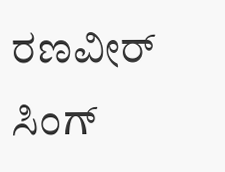ರಣವೀರ್ ಸಿಂಗ್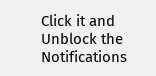Click it and Unblock the Notifications